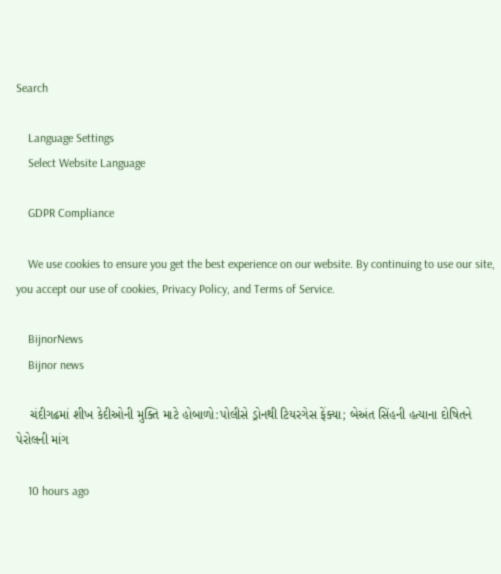Search

    Language Settings
    Select Website Language

    GDPR Compliance

    We use cookies to ensure you get the best experience on our website. By continuing to use our site, you accept our use of cookies, Privacy Policy, and Terms of Service.

    BijnorNews
    Bijnor news

    ચંદીગઢમાં શીખ કેદીઓની મુક્તિ માટે હોબાળો:પોલીસે ડ્રોનથી ટિયરગેસ ફેંક્યા; બેઅંત સિંહની હત્યાના દોષિતને પેરોલની માંગ

    10 hours ago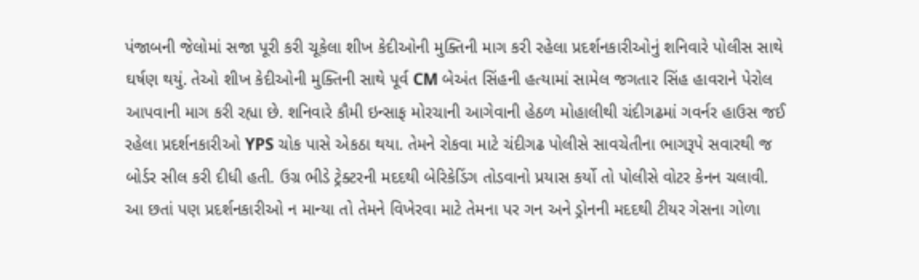પંજાબની જેલોમાં સજા પૂરી કરી ચૂકેલા શીખ કેદીઓની મુક્તિની માગ કરી રહેલા પ્રદર્શનકારીઓનું શનિવારે પોલીસ સાથે ઘર્ષણ થયું. તેઓ શીખ કેદીઓની મુક્તિની સાથે પૂર્વ CM બેઅંત સિંહની હત્યામાં સામેલ જગતાર સિંહ હાવરાને પેરોલ આપવાની માગ કરી રહ્યા છે. શનિવારે કૌમી ઇન્સાફ મોરચાની આગેવાની હેઠળ મોહાલીથી ચંદીગઢમાં ગવર્નર હાઉસ જઈ રહેલા પ્રદર્શનકારીઓ YPS ચોક પાસે એકઠા થયા. તેમને રોકવા માટે ચંદીગઢ પોલીસે સાવચેતીના ભાગરૂપે સવારથી જ બોર્ડર સીલ કરી દીધી હતી. ઉગ્ર ભીડે ટ્રેક્ટરની મદદથી બેરિકેડિંગ તોડવાનો પ્રયાસ કર્યો તો પોલીસે વોટર કેનન ચલાવી. આ છતાં પણ પ્રદર્શનકારીઓ ન માન્યા તો તેમને વિખેરવા માટે તેમના પર ગન અને ડ્રોનની મદદથી ટીયર ગેસના ગોળા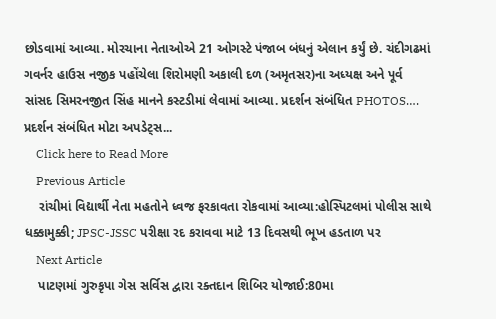છોડવામાં આવ્યા. મોરચાના નેતાઓએ 21 ઓગસ્ટે પંજાબ બંધનું એલાન કર્યું છે. ચંદીગઢમાં ગવર્નર હાઉસ નજીક પહોંચેલા શિરોમણી અકાલી દળ (અમૃતસર)ના અધ્યક્ષ અને પૂર્વ સાંસદ સિમરનજીત સિંહ માનને કસ્ટડીમાં લેવામાં આવ્યા. પ્રદર્શન સંબંધિત PHOTOS…. પ્રદર્શન સંબંધિત મોટા અપડેટ્સ...
    Click here to Read More
    Previous Article
    રાંચીમાં વિદ્યાર્થી નેતા મહતોને ધ્વજ ફરકાવતા રોકવામાં આવ્યા:હોસ્પિટલમાં પોલીસ સાથે ધક્કામુક્કી; JPSC-JSSC પરીક્ષા રદ કરાવવા માટે 13 દિવસથી ભૂખ હડતાળ પર
    Next Article
    પાટણમાં ગુરુકૃપા ગેસ સર્વિસ દ્વારા રક્તદાન શિબિર યોજાઈ:80મા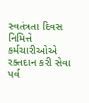સ્વતંત્રતા દિવસ નિમિત્તે કર્મચારીઓએ રક્તદાન કરી સેવા પર્વ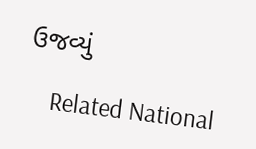ઉજવ્યું

    Related National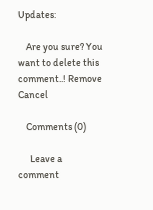Updates:

    Are you sure? You want to delete this comment..! Remove Cancel

    Comments (0)

      Leave a comment